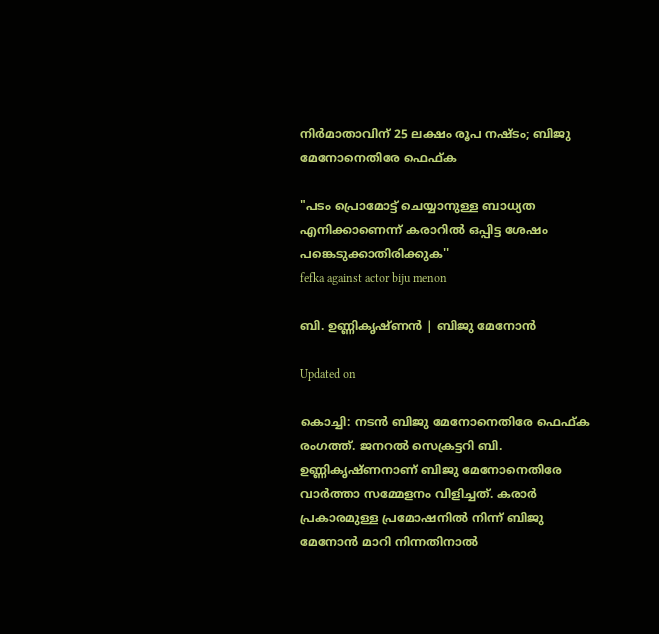നിർമാതാവിന് 25 ലക്ഷം രൂപ നഷ്ടം; ബിജു മേനോനെതിരേ ഫെഫ്ക

"പടം പ്രൊമോട്ട് ചെയ്യാനുള്ള ബാധ്യത എനിക്കാണെന്ന് കരാറില്‍ ഒപ്പിട്ട ശേഷം പങ്കെടുക്കാതിരിക്കുക''
fefka against actor biju menon

ബി. ഉണ്ണികൃഷ്ണൻ | ബിജു മേനോൻ

Updated on

കൊച്ചി: നടൻ ബിജു മേനോനെതിരേ ഫെഫ്ക രംഗത്ത്. ജനറൽ സെക്രട്ടറി ബി. ഉണ്ണികൃഷ്ണനാണ് ബിജു മേനോനെതിരേ വാർത്താ സമ്മേളനം വിളിച്ചത്. കരാർ പ്രകാരമുള്ള പ്രമോഷനിൽ നിന്ന് ബിജു മേനോൻ മാറി നിന്നതിനാൽ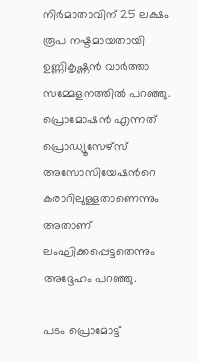നിർമാതാവിന് 25 ലക്ഷം രൂപ നഷ്ടമായതായി ഉണ്ണികൃഷ്ണൻ വാർത്താ സമ്മേളനത്തിൽ പറഞ്ഞു. പ്രൊമോഷൻ എന്നത് പ്രൊഡ്യൂസേഴ്സ് അസോസിയേഷന്‍റെ കരാറിലുള്ളതാണെന്നും അതാണ് ലംഘിക്കപ്പെട്ടതെന്നും അദ്ദേഹം പറഞ്ഞു.

പടം പ്രൊമോട്ട്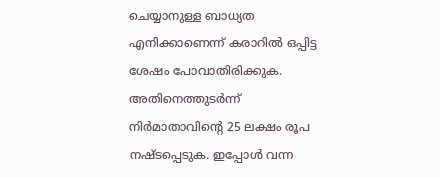ചെയ്യാനുള്ള ബാധ്യത എനിക്കാണെന്ന് കരാറില്‍ ഒപ്പിട്ട ശേഷം പോവാതിരിക്കുക. അതിനെത്തുടര്‍ന്ന് നിര്‍മാതാവിന്‍റെ 25 ലക്ഷം രൂപ നഷ്‍ടപ്പെടുക. ഇപ്പോള്‍ വന്ന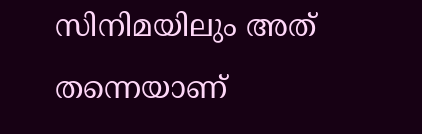സിനിമയിലും അത് തന്നെയാണ്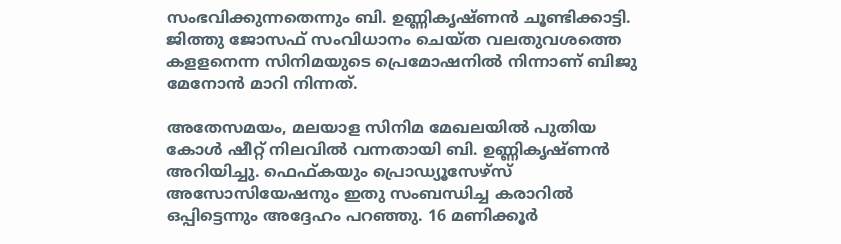സംഭവിക്കുന്നതെന്നും ബി. ഉണ്ണികൃഷ്‍ണൻ ചൂണ്ടിക്കാട്ടി. ജിത്തു ജോസഫ് സംവിധാനം ചെയ്ത വലതുവശത്തെ കളളനെന്ന സിനിമയുടെ പ്രെമോഷനിൽ നിന്നാണ് ബിജു മേനോൻ മാറി നിന്നത്.

അതേസമയം, മലയാള സിനിമ മേഖലയിൽ പുതിയ കോൾ ഷീറ്റ് നിലവിൽ വന്നതായി ബി. ഉണ്ണികൃഷ്ണൻ അറിയിച്ചു. ഫെഫ്കയും പ്രൊഡ്യൂസേഴ്സ് അസോസിയേഷനും ഇതു സംബന്ധിച്ച കരാറിൽ ഒപ്പിട്ടെന്നും അദ്ദേഹം പറഞ്ഞു. 16 മണിക്കൂർ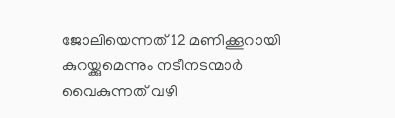ജോലിയെന്നത് 12 മണിക്കൂറായി കുറയ്ക്കുമെന്നും നടീനടന്മാർ വൈകുന്നത് വഴി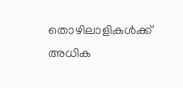തൊഴിലാളികൾക്ക് അധിക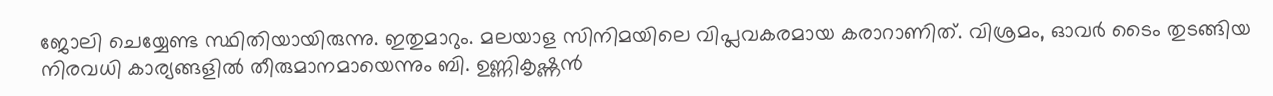ജോലി ചെയ്യേണ്ട സ്ഥിതിയായിരുന്നു. ഇതുമാറും. മലയാള സിനിമയിലെ വിപ്ലവകരമായ കരാറാണിത്. വിശ്രമം, ഓവർ ടൈം തുടങ്ങിയ നിരവധി കാര്യങ്ങളിൽ തീരുമാനമായെന്നും ബി. ഉണ്ണികൃഷ്ണൻ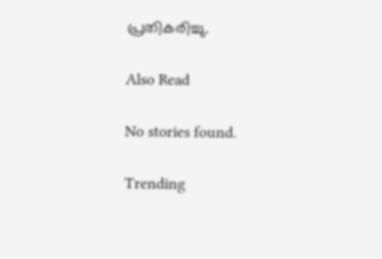പ്രതികരിച്ചു.

Also Read

No stories found.

Trending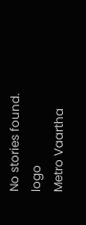No stories found.
logo
Metro Vaartha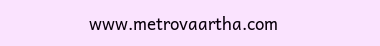www.metrovaartha.com